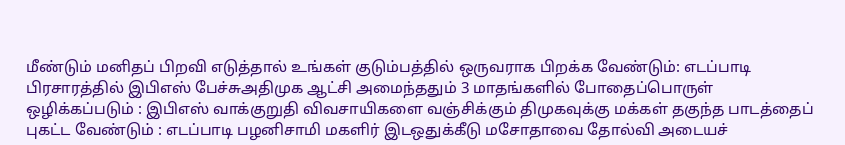மீண்டும் மனிதப் பிறவி எடுத்தால் உங்கள் குடும்பத்தில் ஒருவராக பிறக்க வேண்டும்: எடப்பாடி பிரசாரத்தில் இபிஎஸ் பேச்சுஅதிமுக ஆட்சி அமைந்ததும் 3 மாதங்களில் போதைப்பொருள் ஒழிக்கப்படும் : இபிஎஸ் வாக்குறுதி விவசாயிகளை வஞ்சிக்கும் திமுகவுக்கு மக்கள் தகுந்த பாடத்தைப் புகட்ட வேண்டும் : எடப்பாடி பழனிசாமி மகளிர் இடஒதுக்கீடு மசோதாவை தோல்வி அடையச்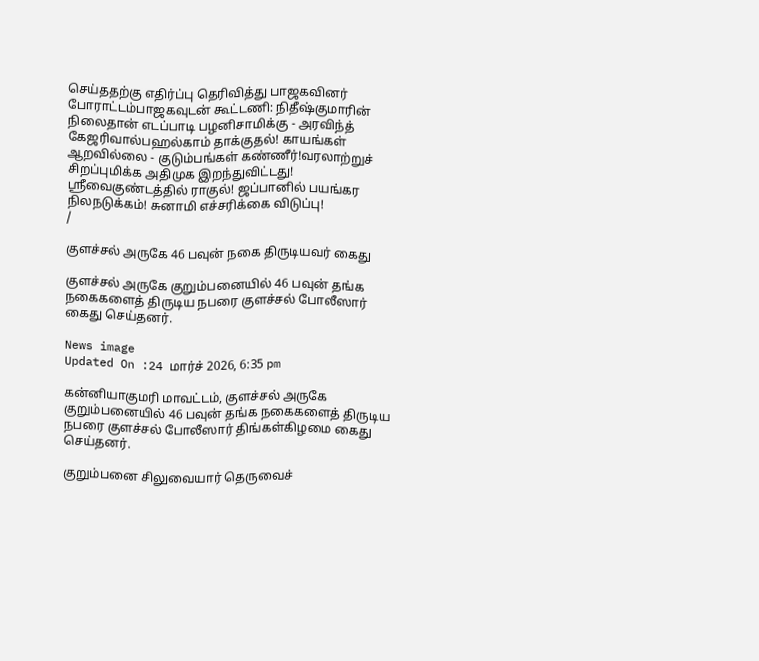செய்ததற்கு எதிர்ப்பு தெரிவித்து பாஜகவினர் போராட்டம்பாஜகவுடன் கூட்டணி: நிதீஷ்குமாரின் நிலைதான் எடப்பாடி பழனிசாமிக்கு - அரவிந்த் கேஜரிவால்பஹல்காம் தாக்குதல்! காயங்கள் ஆறவில்லை - குடும்பங்கள் கண்ணீர்!வரலாற்றுச் சிறப்புமிக்க அதிமுக இறந்துவிட்டது! ஸ்ரீவைகுண்டத்தில் ராகுல்! ஜப்பானில் பயங்கர நிலநடுக்கம்! சுனாமி எச்சரிக்கை விடுப்பு!
/

குளச்சல் அருகே 46 பவுன் நகை திருடியவர் கைது

குளச்சல் அருகே குறும்பனையில் 46 பவுன் தங்க நகைகளைத் திருடிய நபரை குளச்சல் போலீஸார் கைது செய்தனர்.

News image
Updated On :24 மார்ச் 2026, 6:35 pm

கன்னியாகுமரி மாவட்டம், குளச்சல் அருகே குறும்பனையில் 46 பவுன் தங்க நகைகளைத் திருடிய நபரை குளச்சல் போலீஸார் திங்கள்கிழமை கைது செய்தனர்.

குறும்பனை சிலுவையார் தெருவைச்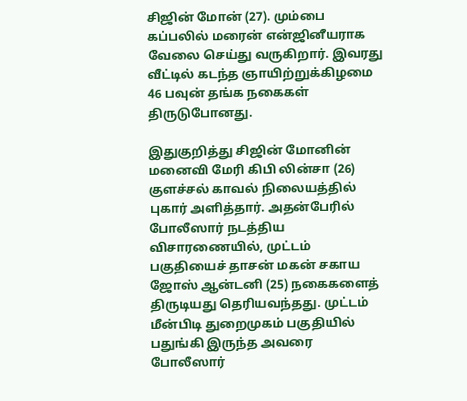சிஜின் மோன் (27). மும்பை கப்பலில் மரைன் என்ஜினீயராக வேலை செய்து வருகிறார். இவரது வீட்டில் கடந்த ஞாயிற்றுக்கிழமை 46 பவுன் தங்க நகைகள் திருடுபோனது.

இதுகுறித்து சிஜின் மோனின் மனைவி மேரி கிபி லின்சா (26) குளச்சல் காவல் நிலையத்தில் புகார் அளித்தார். அதன்பேரில் போலீஸார் நடத்திய விசாரணையில், முட்டம் பகுதியைச் தாசன் மகன் சகாய ஜோஸ் ஆன்டனி (25) நகைகளைத் திருடியது தெரியவந்தது. முட்டம் மீன்பிடி துறைமுகம் பகுதியில் பதுங்கி இருந்த அவரை போலீஸார்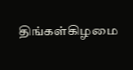திங்கள்கிழமை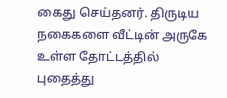கைது செய்தனர். திருடிய நகைகளை வீட்டின் அருகே உள்ள தோட்டத்தில் புதைத்து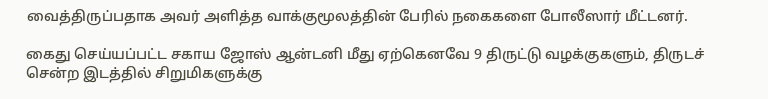வைத்திருப்பதாக அவர் அளித்த வாக்குமூலத்தின் பேரில் நகைகளை போலீஸார் மீட்டனர்.

கைது செய்யப்பட்ட சகாய ஜோஸ் ஆன்டனி மீது ஏற்கெனவே 9 திருட்டு வழக்குகளும், திருடச் சென்ற இடத்தில் சிறுமிகளுக்கு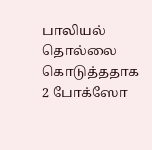பாலியல் தொல்லை கொடுத்ததாக 2 போக்ஸோ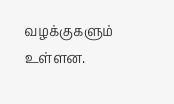வழக்குகளும் உள்ளன.